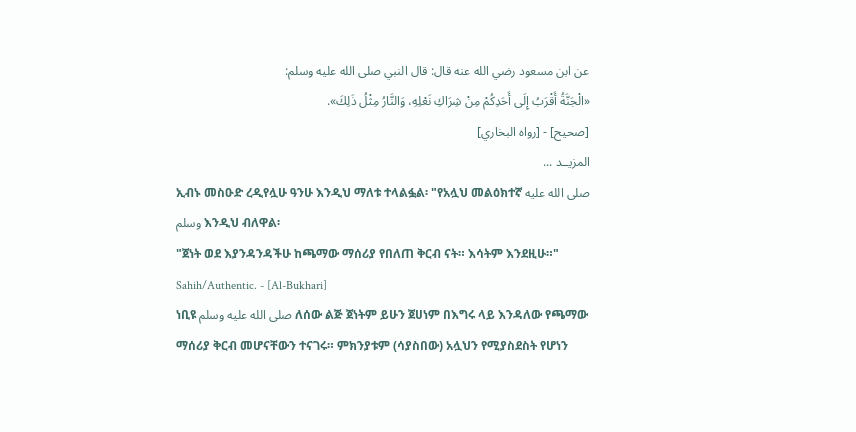عن ابن مسعود رضي الله عنه قال: قال النبي صلى الله عليه وسلم:
«الْجَنَّةُ أَقْرَبُ إِلَى أَحَدِكُمْ مِنْ شِرَاكِ نَعْلِهِ، وَالنَّارُ مِثْلُ ذَلِكَ».
[صحيح] - [رواه البخاري]
المزيــد ...
ኢብኑ መስዑድ ረዲየሏሁ ዓንሁ እንዲህ ማለቱ ተላልፏል፡ "የአሏህ መልዕክተኛ صلى الله عليه وسلم እንዲህ ብለዋል፡
"ጀነት ወደ እያንዳንዳችሁ ከጫማው ማሰሪያ የበለጠ ቅርብ ናት። እሳትም እንደዚሁ።"
Sahih/Authentic. - [Al-Bukhari]
ነቢዩ صلى الله عليه وسلم ለሰው ልጅ ጀነትም ይሁን ጀሀነም በእግሩ ላይ እንዳለው የጫማው ማሰሪያ ቅርብ መሆናቸውን ተናገሩ። ምክንያቱም (ሳያስበው) አሏህን የሚያስደስት የሆነን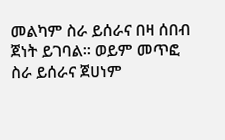መልካም ስራ ይሰራና በዛ ሰበብ ጀነት ይገባል። ወይም መጥፎ ስራ ይሰራና ጀሀነም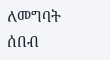ለመግባት ሰበብ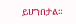ይሆንበታል።